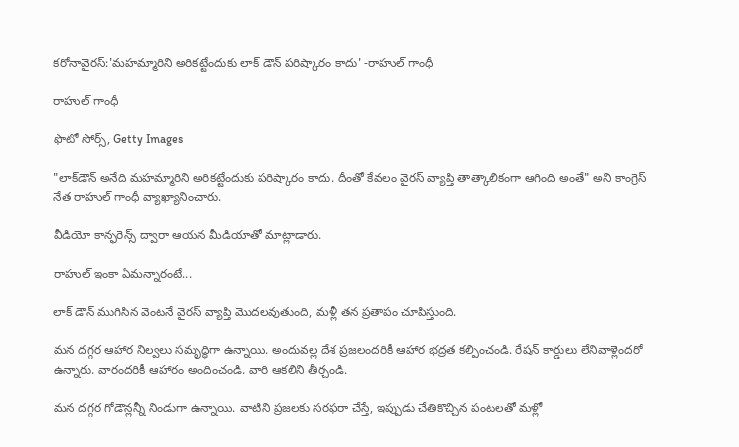కరోనావైరస్:'మహమ్మారిని అరికట్టేందుకు లాక్ డౌన్ పరిష్కారం కాదు' -రాహుల్ గాంధీ

రాహుల్ గాంధీ

ఫొటో సోర్స్, Getty Images

"లాక్‌డౌన్ అనేది మహమ్మారిని అరికట్టేందుకు పరిష్కారం కాదు. దీంతో కేవలం వైరస్ వ్యాప్తి తాత్కాలికంగా ఆగింది అంతే" అని కాంగ్రెస్ నేత రాహుల్ గాంధీ వ్యాఖ్యానించారు.

వీడియో కాన్ఫరెన్స్ ద్వారా ఆయన మీడియాతో మాట్లాడారు.

రాహుల్ ఇంకా ఏమన్నారంటే...

లాక్ డౌన్ ముగిసిన వెంటనే వైరస్ వ్యాప్తి మొదలవుతుంది, మళ్లీ తన ప్రతాపం చూపిస్తుంది.

మన దగ్గర ఆహార నిల్వలు సమృద్ధిగా ఉన్నాయి. అందువల్ల దేశ ప్రజలందరికీ ఆహార భద్రత కల్పించండి. రేషన్ కార్డులు లేనివాళ్లెందరో ఉన్నారు. వారందరికీ ఆహారం అందించండి. వారి ఆకలిని తీర్చండి.

మన దగ్గర గోడౌన్లన్నీ నిండుగా ఉన్నాయి. వాటిని ప్రజలకు సరఫరా చేస్తే, ఇప్పుడు చేతికొచ్చిన పంటలతో మళ్లో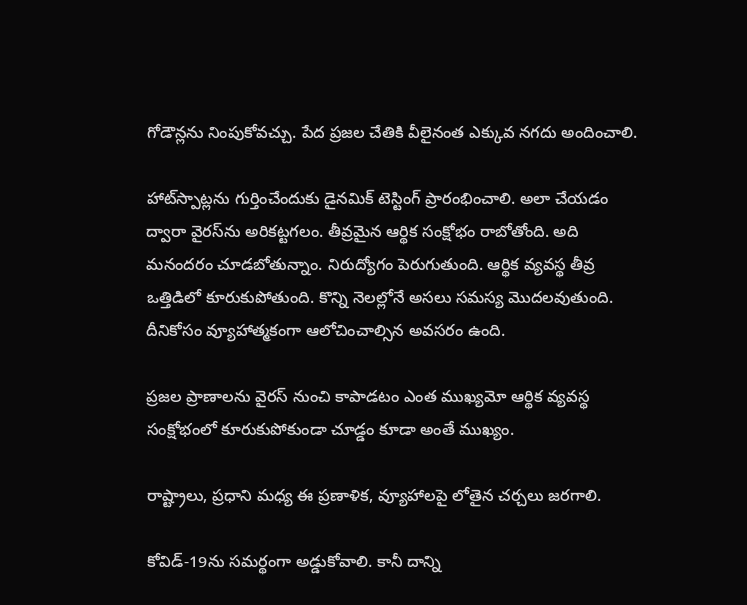గోడౌన్లను నింపుకోవచ్చు. పేద ప్రజల చేతికి వీలైనంత ఎక్కువ నగదు అందించాలి.

హాట్‌స్పాట్లను గుర్తించేందుకు డైనమిక్ టెస్టింగ్ ప్రారంభించాలి. అలా చేయడం ద్వారా వైరస్‌ను అరికట్టగలం. తీవ్రమైన ఆర్థిక సంక్షోభం రాబోతోంది. అది మనందరం చూడబోతున్నాం. నిరుద్యోగం పెరుగుతుంది. ఆర్థిక వ్యవస్థ తీవ్ర ఒత్తిడిలో కూరుకుపోతుంది. కొన్ని నెలల్లోనే అసలు సమస్య మొదలవుతుంది. దీనికోసం వ్యూహాత్మకంగా ఆలోచించాల్సిన అవసరం ఉంది.

ప్రజల ప్రాణాలను వైరస్ నుంచి కాపాడటం ఎంత ముఖ్యమో ఆర్థిక వ్యవస్థ సంక్షోభంలో కూరుకుపోకుండా చూడ్డం కూడా అంతే ముఖ్యం.

రాష్ట్రాలు, ప్రధాని మధ్య ఈ ప్రణాళిక, వ్యూహాలపై లోతైన చర్చలు జరగాలి.

కోవిడ్-19ను సమర్థంగా అడ్డుకోవాలి. కానీ దాన్ని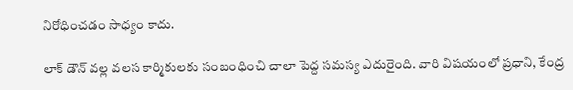నిరోధించడం సాధ్యం కాదు.

లాక్ డౌన్ వల్ల వలస కార్మికులకు సంబంధించి చాలా పెద్ద సమస్య ఎదురైంది. వారి విషయంలో ప్రధాని, కేంద్ర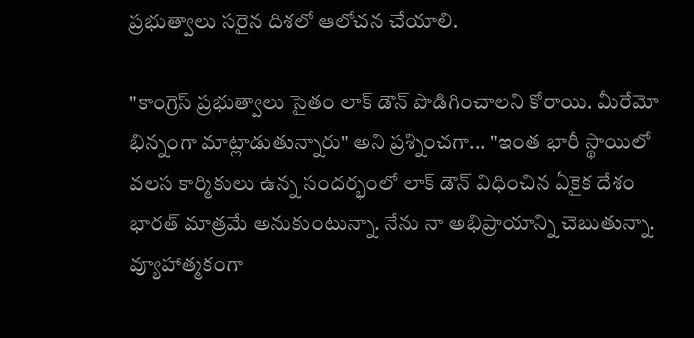ప్రభుత్వాలు సరైన దిశలో ఆలోచన చేయాలి.

"కాంగ్రెస్ ప్రభుత్వాలు సైతం లాక్ డౌన్ పొడిగించాలని కోరాయి. మీరేమో భిన్నంగా మాట్లాడుతున్నారు" అని ప్రశ్నించగా... "ఇంత భారీ స్థాయిలో వలస కార్మికులు ఉన్న సందర్భంలో లాక్ డౌన్ విధించిన ఏకైక దేశం భారత్ మాత్రమే అనుకుంటున్నా. నేను నా అభిప్రాయాన్ని చెబుతున్నా. వ్యూహాత్మకంగా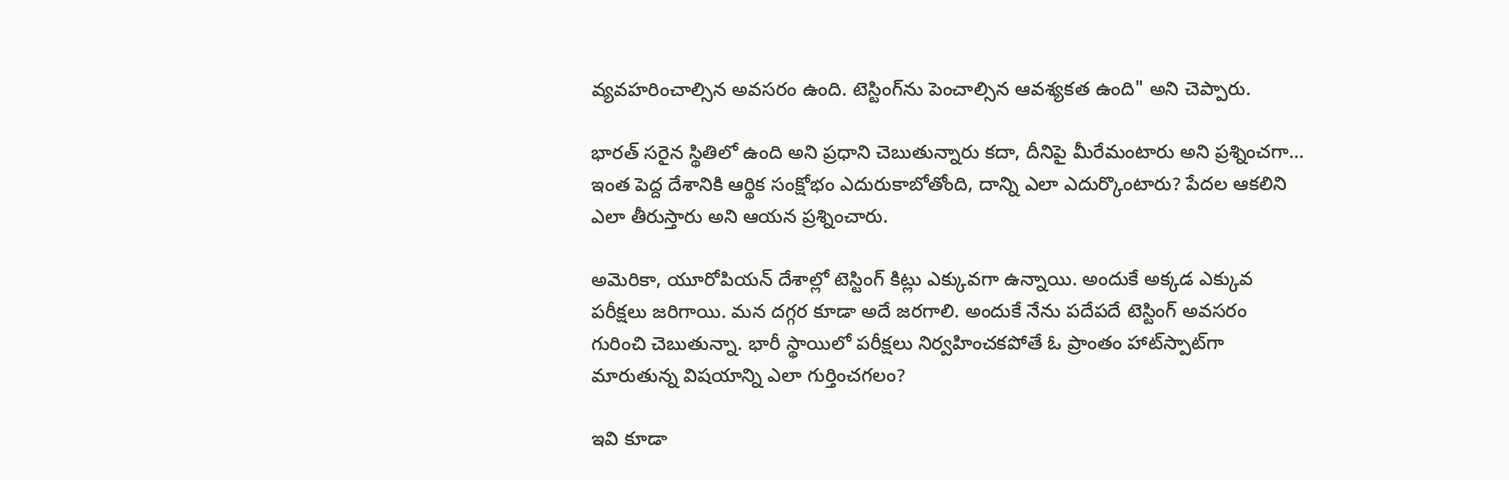వ్యవహరించాల్సిన అవసరం ఉంది. టెస్టింగ్‌ను పెంచాల్సిన ఆవశ్యకత ఉంది" అని చెప్పారు.

భారత్ సరైన స్థితిలో ఉంది అని ప్రధాని చెబుతున్నారు కదా, దీనిపై మీరేమంటారు అని ప్రశ్నించగా... ఇంత పెద్ద దేశానికి ఆర్థిక సంక్షోభం ఎదురుకాబోతోంది, దాన్ని ఎలా ఎదుర్కొంటారు? పేదల ఆకలిని ఎలా తీరుస్తారు అని ఆయన ప్రశ్నించారు.

అమెరికా, యూరోపియన్ దేశాల్లో టెస్టింగ్ కిట్లు ఎక్కువగా ఉన్నాయి. అందుకే అక్కడ ఎక్కువ పరీక్షలు జరిగాయి. మన దగ్గర కూడా అదే జరగాలి. అందుకే నేను పదేపదే టెస్టింగ్ అవసరం గురించి చెబుతున్నా. భారీ స్థాయిలో పరీక్షలు నిర్వహించకపోతే ఓ ప్రాంతం హాట్‌స్పాట్‌గా మారుతున్న విషయాన్ని ఎలా గుర్తించగలం?

ఇవి కూడా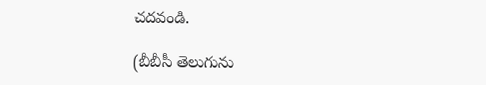చదవండి.

(బీబీసీ తెలుగును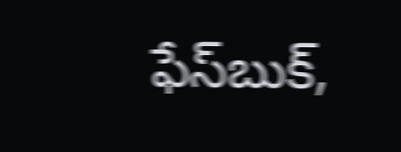ఫేస్‌బుక్,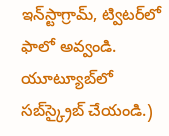ఇన్‌స్టాగ్రామ్‌, ట్విటర్‌లో ఫాలో అవ్వండి. యూట్యూబ్‌లో సబ్‌స్క్రైబ్ చేయండి.)